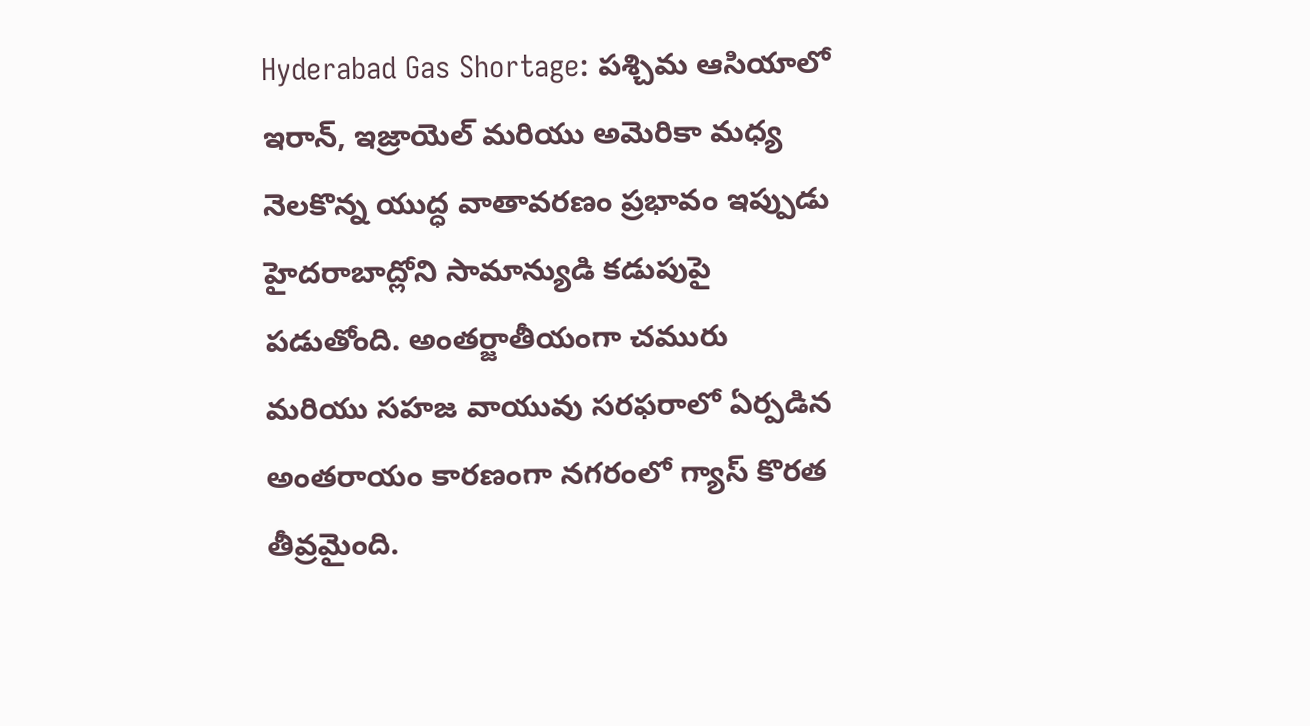Hyderabad Gas Shortage: పశ్చిమ ఆసియాలో ఇరాన్, ఇజ్రాయెల్ మరియు అమెరికా మధ్య నెలకొన్న యుద్ధ వాతావరణం ప్రభావం ఇప్పుడు హైదరాబాద్లోని సామాన్యుడి కడుపుపై పడుతోంది. అంతర్జాతీయంగా చమురు మరియు సహజ వాయువు సరఫరాలో ఏర్పడిన అంతరాయం కారణంగా నగరంలో గ్యాస్ కొరత తీవ్రమైంది.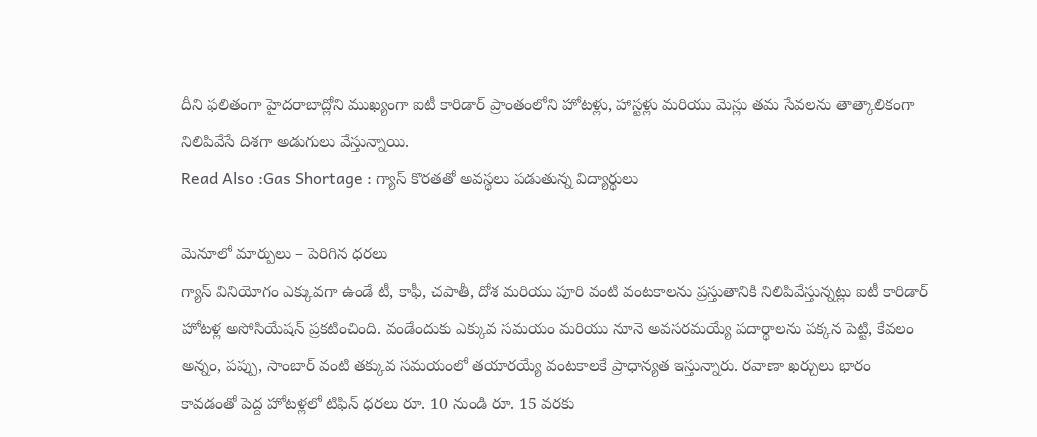దీని ఫలితంగా హైదరాబాద్లోని ముఖ్యంగా ఐటీ కారిడార్ ప్రాంతంలోని హోటళ్లు, హాస్టళ్లు మరియు మెస్లు తమ సేవలను తాత్కాలికంగా నిలిపివేసే దిశగా అడుగులు వేస్తున్నాయి.
Read Also :Gas Shortage : గ్యాస్ కొరతతో అవస్థలు పడుతున్న విద్యార్థులు

మెనూలో మార్పులు – పెరిగిన ధరలు
గ్యాస్ వినియోగం ఎక్కువగా ఉండే టీ, కాఫీ, చపాతీ, దోశ మరియు పూరి వంటి వంటకాలను ప్రస్తుతానికి నిలిపివేస్తున్నట్లు ఐటీ కారిడార్ హోటళ్ల అసోసియేషన్ ప్రకటించింది. వండేందుకు ఎక్కువ సమయం మరియు నూనె అవసరమయ్యే పదార్థాలను పక్కన పెట్టి, కేవలం అన్నం, పప్పు, సాంబార్ వంటి తక్కువ సమయంలో తయారయ్యే వంటకాలకే ప్రాధాన్యత ఇస్తున్నారు. రవాణా ఖర్చులు భారం కావడంతో పెద్ద హోటళ్లలో టిఫిన్ ధరలు రూ. 10 నుండి రూ. 15 వరకు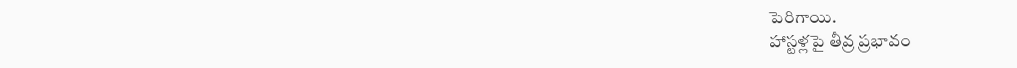పెరిగాయి.
హాస్టళ్లపై తీవ్ర ప్రభావం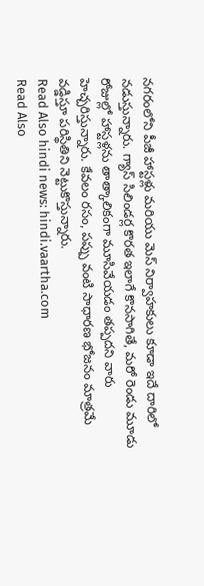నగరంలోని పీజీ హాస్టళ్లు మరియు మెస్ నిర్వాహకులు కూడా ఇదే దారిలో నడుస్తున్నారు. గ్యాస్ సిలిండర్ల కొరత ఇలాగే కొనసాగితే, మరో రెండు మూడు రోజుల్లో హాస్టళ్లను తాత్కాలికంగా మూసివేయడం తప్పదని వారు హెచ్చరిస్తున్నారు. కేవలం రసం, పప్పు వంటి సాధారణ భోజనం మాత్రమే వడ్డిస్తూ పరిస్థితిని నెట్టుకొస్తున్నారు.
Read Also hindi news: hindi.vaartha.com
Read Also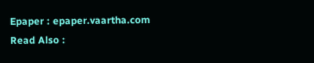Epaper : epaper.vaartha.com
Read Also :